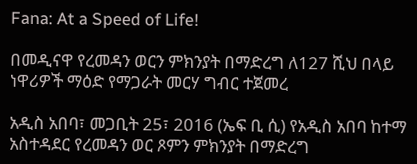Fana: At a Speed of Life!

በመዲናዋ የረመዳን ወርን ምክንያት በማድረግ ለ127 ሺህ በላይ ነዋሪዎች ማዕድ የማጋራት መርሃ ግብር ተጀመረ

አዲስ አበባ፣ መጋቢት 25፣ 2016 (ኤፍ ቢ ሲ) የአዲስ አበባ ከተማ አስተዳደር የረመዳን ወር ጾምን ምክንያት በማድረግ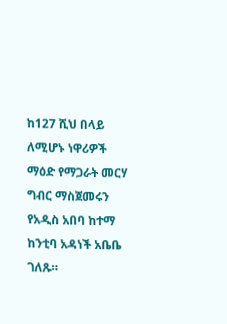ከ127 ሺህ በላይ ለሚሆኑ ነዋሪዎች ማዕድ የማጋራት መርሃ ግብር ማስጀመሩን የአዲስ አበባ ከተማ ከንቲባ አዳነች አቤቤ ገለጹ።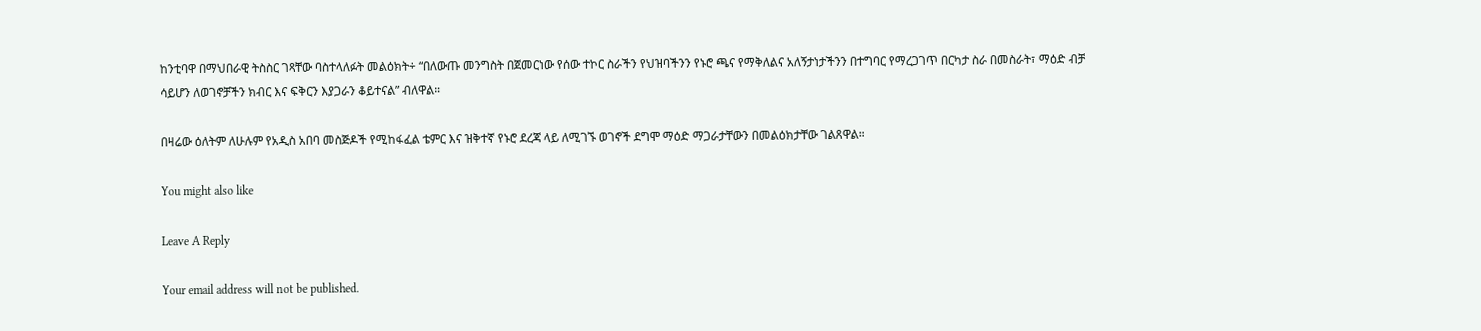ከንቲባዋ በማህበራዊ ትስስር ገጻቸው ባስተላለፉት መልዕክት÷ “በለውጡ መንግስት በጀመርነው የሰው ተኮር ስራችን የህዝባችንን የኑሮ ጫና የማቅለልና አለኝታነታችንን በተግባር የማረጋገጥ በርካታ ስራ በመስራት፣ ማዕድ ብቻ ሳይሆን ለወገኖቻችን ክብር እና ፍቅርን እያጋራን ቆይተናል” ብለዋል።

በዛሬው ዕለትም ለሁሉም የአዲስ አበባ መስጅዶች የሚከፋፈል ቴምር እና ዝቅተኛ የኑሮ ደረጃ ላይ ለሚገኙ ወገኖች ደግሞ ማዕድ ማጋራታቸውን በመልዕክታቸው ገልጸዋል።

You might also like

Leave A Reply

Your email address will not be published.